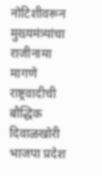नोटिशीवरून मुख्यमंत्र्यांचा राजीनामा मागणे राष्ट्रवादीची बौद्धिक दिवाळखोरी भाजपा प्रदेश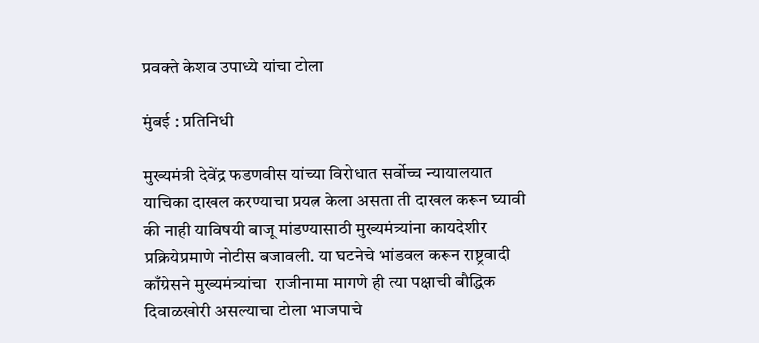प्रवक्ते केशव उपाध्ये यांचा टोला

मुंबई : प्रतिनिधी

मुख्यमंत्री देवेंद्र फडणवीस यांच्या विरोधात सर्वोच्च न्यायालयात याचिका दाखल करण्याचा प्रयत्न केला असता ती दाखल करून घ्यावी की नाही याविषयी बाजू मांडण्यासाठी मुख्यमंत्र्यांना कायदेशीर प्रक्रियेप्रमाणे नोटीस बजावली. या घटनेचे भांडवल करून राष्ट्रवादी काँग्रेसने मुख्यमंत्र्यांचा  राजीनामा मागणे ही त्या पक्षाची बौद्धिक दिवाळखोरी असल्याचा टोला भाजपाचे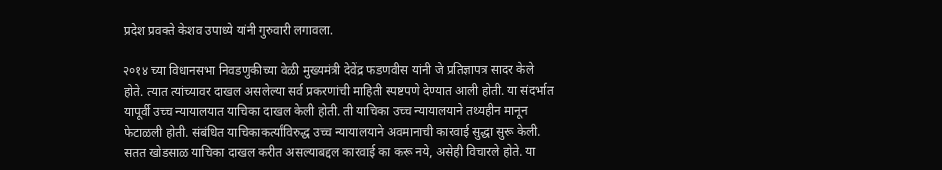प्रदेश प्रवक्ते केशव उपाध्ये यांनी गुरुवारी लगावला.

२०१४ च्या विधानसभा निवडणुकीच्या वेळी मुख्यमंत्री देवेंद्र फडणवीस यांनी जे प्रतिज्ञापत्र सादर केले होते. त्यात त्यांच्यावर दाखल असलेल्या सर्व प्रकरणांची माहिती स्पष्टपणे देण्यात आली होती. या संदर्भात यापूर्वी उच्च न्यायालयात याचिका दाखल केली होती. ती याचिका उच्च न्यायालयाने तथ्यहीन मानून फेटाळली होती. संबंधित याचिकाकर्त्यांविरुद्ध उच्च न्यायालयाने अवमानाची कारवाई सुद्धा सुरू केली.  सतत खोडसाळ याचिका दाखल करीत असल्याबद्दल कारवाई का करू नये, असेही विचारले होते. या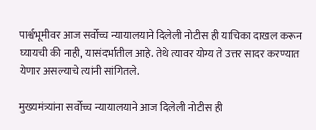पार्श्वभूमीवर आज सर्वोच्च न्यायालयाने दिलेली नोटीस ही याचिका दाखल करून घ्यायची की नाही, यासंदर्भातील आहे. तेथे त्यावर योग्य ते उत्तर सादर करण्यात येणार असल्याचे त्यांनी सांगितले.

मुख्यमंत्र्यांना सर्वोच्च न्यायालयाने आज दिलेली नोटीस ही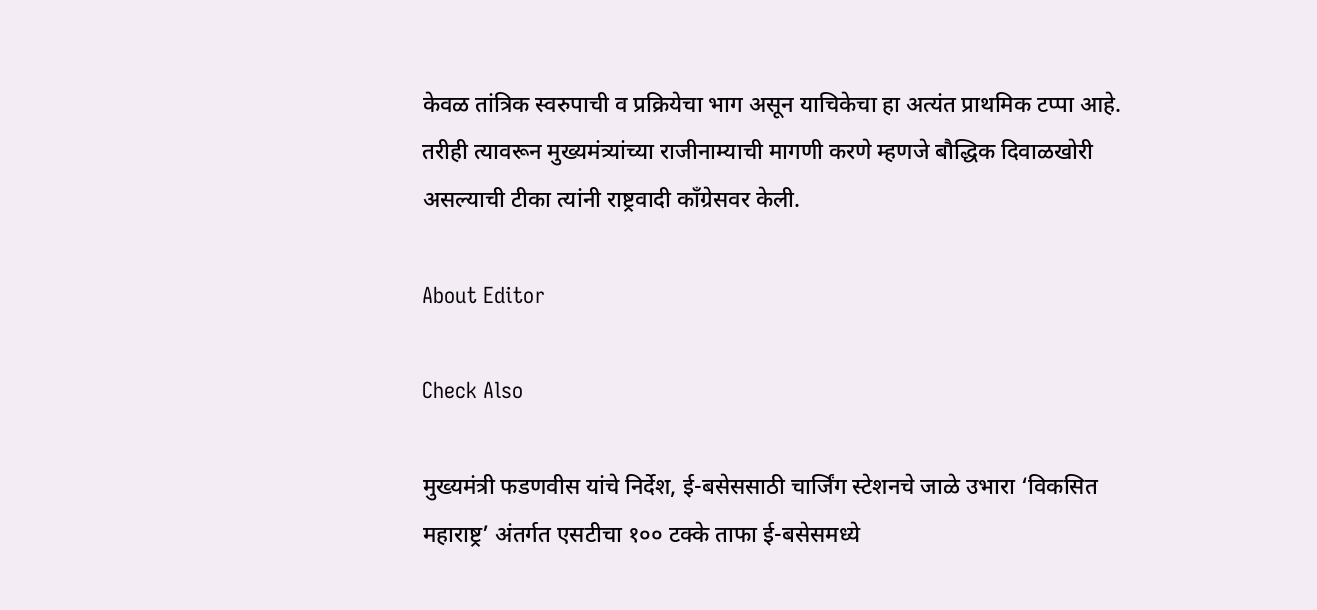केवळ तांत्रिक स्वरुपाची व प्रक्रियेचा भाग असून याचिकेचा हा अत्यंत प्राथमिक टप्पा आहे. तरीही त्यावरून मुख्यमंत्र्यांच्या राजीनाम्याची मागणी करणे म्हणजे बौद्धिक दिवाळखोरी असल्याची टीका त्यांनी राष्ट्रवादी काँग्रेसवर केली.

About Editor

Check Also

मुख्यमंत्री फडणवीस यांचे निर्देश, ई-बसेससाठी चार्जिंग स्टेशनचे जाळे उभारा ‘विकसित महाराष्ट्र’ अंतर्गत एसटीचा १०० टक्के ताफा ई-बसेसमध्ये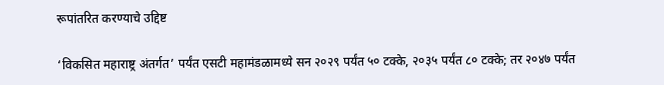रूपांतरित करण्याचे उद्दिष्ट

‘विकसित महाराष्ट्र अंतर्गत’ पर्यंत एसटी महामंडळामध्ये सन २०२९ पर्यंत ५० टक्के, २०३५ पर्यंत ८० टक्के; तर २०४७ पर्यंत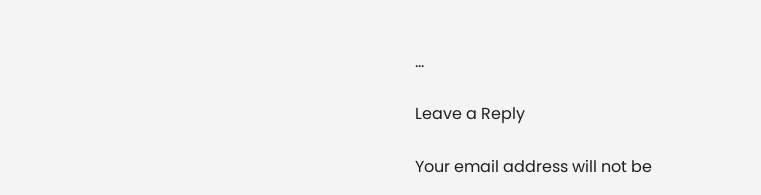…

Leave a Reply

Your email address will not be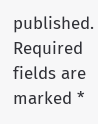published. Required fields are marked *